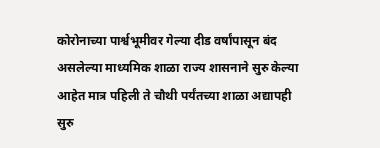कोरोनाच्या पार्श्वभूमीवर गेल्या दीड वर्षांपासून बंद असलेल्या माध्यमिक शाळा राज्य शासनाने सुरु केल्या आहेत मात्र पहिली ते चौथी पर्यंतच्या शाळा अद्यापही सुरु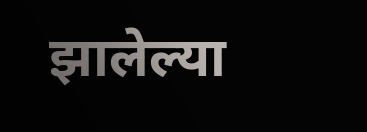झालेल्या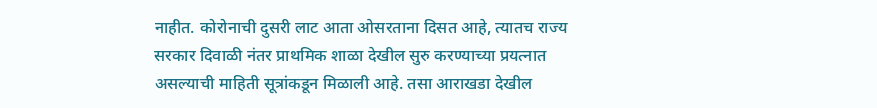नाहीत. कोरोनाची दुसरी लाट आता ओसरताना दिसत आहे, त्यातच राज्य सरकार दिवाळी नंतर प्राथमिक शाळा देखील सुरु करण्याच्या प्रयत्नात असल्याची माहिती सूत्रांकडून मिळाली आहे. तसा आराखडा देखील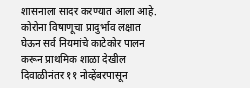शासनाला सादर करण्यात आला आहे.
कोरोना विषाणूचा प्रादुर्भाव लक्षात घेऊन सर्व नियमांचे काटेकोर पालन करून प्राथमिक शाळा देखील दिवाळीनंतर ११ नोव्हेंबरपासून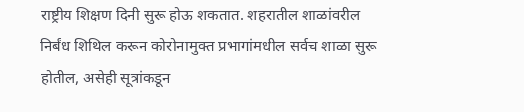राष्ट्रीय शिक्षण दिनी सुरू होऊ शकतात. शहरातील शाळांवरील निर्बंध शिथिल करून कोरोनामुक्त प्रभागांमधील सर्वच शाळा सुरू होतील, असेही सूत्रांकडून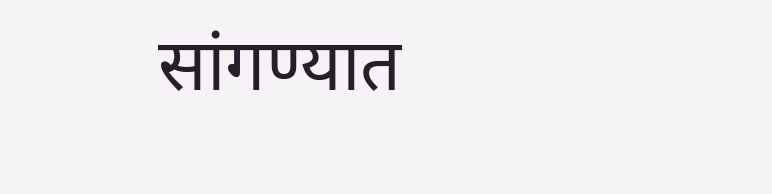सांगण्यात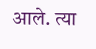आले. त्या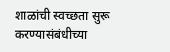शाळांची स्वच्छता सुरू करण्यासंबंधीच्या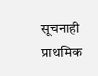सूचनाही प्राथमिक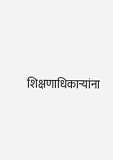शिक्षणाधिकाऱ्यांना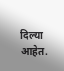दिल्या आहेत.